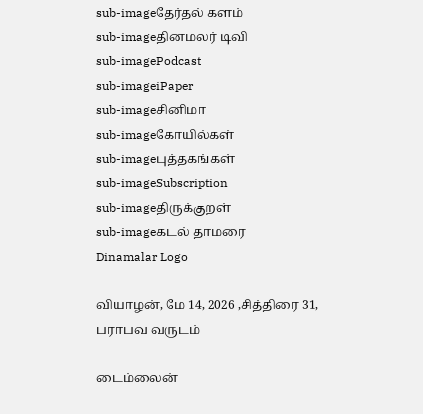sub-imageதேர்தல் களம்
sub-imageதினமலர் டிவி
sub-imagePodcast
sub-imageiPaper
sub-imageசினிமா
sub-imageகோயில்கள்
sub-imageபுத்தகங்கள்
sub-imageSubscription
sub-imageதிருக்குறள்
sub-imageகடல் தாமரை
Dinamalar Logo

வியாழன், மே 14, 2026 ,சித்திரை 31, பராபவ வருடம்

டைம்லைன்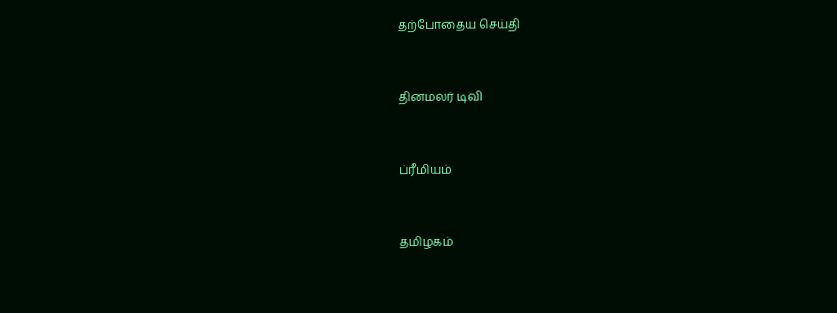தற்போதைய செய்தி


தினமலர் டிவி


ப்ரீமியம்


தமிழகம்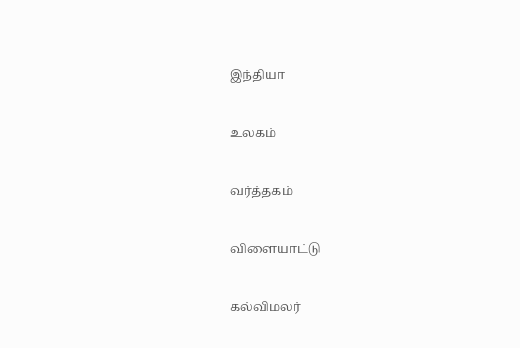இந்தியா


உலகம்


வர்த்தகம்


விளையாட்டு


கல்விமலர்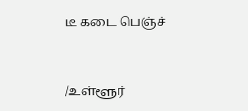டீ கடை பெஞ்ச்


/உள்ளூர்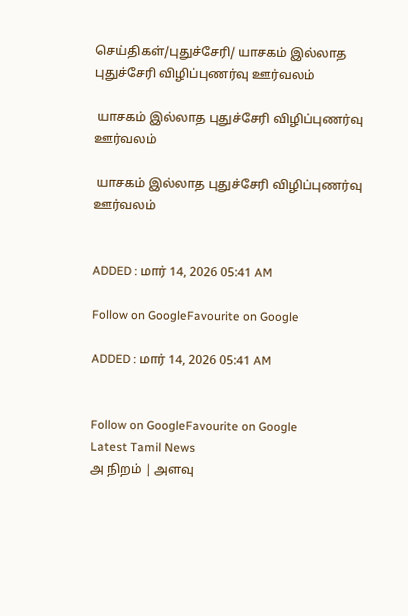செய்திகள்/புதுச்சேரி/ யாசகம் இல்லாத புதுச்சேரி விழிப்புணர்வு ஊர்வலம்

 யாசகம் இல்லாத புதுச்சேரி விழிப்புணர்வு ஊர்வலம்

 யாசகம் இல்லாத புதுச்சேரி விழிப்புணர்வு ஊர்வலம்


ADDED : மார் 14, 2026 05:41 AM

Follow on GoogleFavourite on Google

ADDED : மார் 14, 2026 05:41 AM


Follow on GoogleFavourite on Google
Latest Tamil News
அ நிறம் | அளவு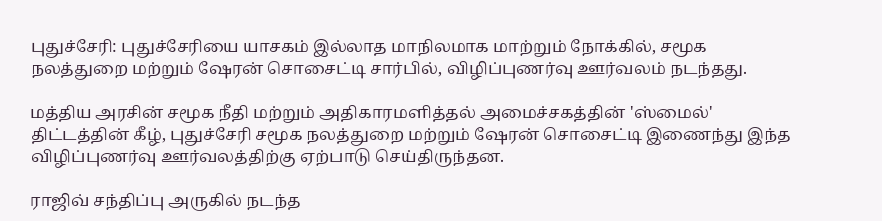புதுச்சேரி: புதுச்சேரியை யாசகம் இல்லாத மாநிலமாக மாற்றும் நோக்கில், சமூக நலத்துறை மற்றும் ஷேரன் சொசைட்டி சார்பில், விழிப்புணர்வு ஊர்வலம் நடந்தது.

மத்திய அரசின் சமூக நீதி மற்றும் அதிகாரமளித்தல் அமைச்சகத்தின் 'ஸ்மைல்' திட்டத்தின் கீழ், புதுச்சேரி சமூக நலத்துறை மற்றும் ஷேரன் சொசைட்டி இணைந்து இந்த விழிப்புணர்வு ஊர்வலத்திற்கு ஏற்பாடு செய்திருந்தன.

ராஜிவ் சந்திப்பு அருகில் நடந்த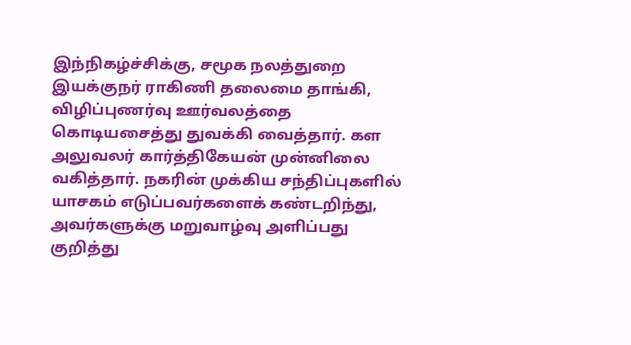இந்நிகழ்ச்சிக்கு, சமூக நலத்துறை இயக்குநர் ராகிணி தலைமை தாங்கி, விழிப்புணர்வு ஊர்வலத்தை கொடியசைத்து துவக்கி வைத்தார். கள அலுவலர் கார்த்திகேயன் முன்னிலை வகித்தார். நகரின் முக்கிய சந்திப்புகளில் யாசகம் எடுப்பவர்களைக் கண்டறிந்து, அவர்களுக்கு மறுவாழ்வு அளிப்பது குறித்து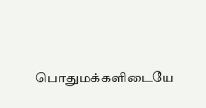பொதுமக்களிடையே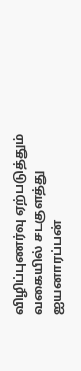விழிப்புணர்வு ஏற்படுத்தும் வகையில் சடகுளத்து ஐயனாரப்பன்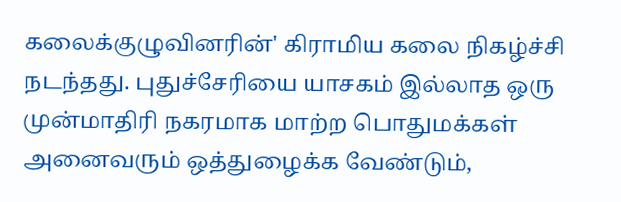கலைக்குழுவினரின்' கிராமிய கலை நிகழ்ச்சி நடந்தது. புதுச்சேரியை யாசகம் இல்லாத ஒரு முன்மாதிரி நகரமாக மாற்ற பொதுமக்கள் அனைவரும் ஒத்துழைக்க வேண்டும்,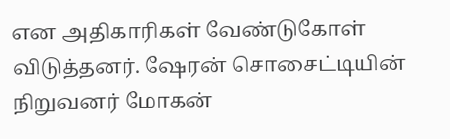என அதிகாரிகள் வேண்டுகோள் விடுத்தனர். ஷேரன் சொசைட்டியின் நிறுவனர் மோகன்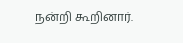நன்றி கூறினார்.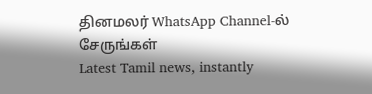தினமலர் WhatsApp Channel-ல் சேருங்கள்
Latest Tamil news, instantly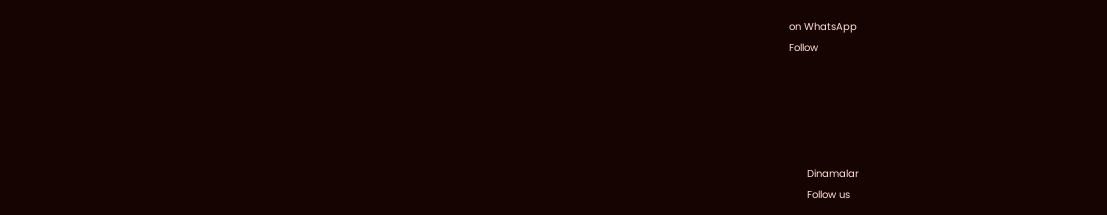on WhatsApp
Follow





      Dinamalar
      Follow us